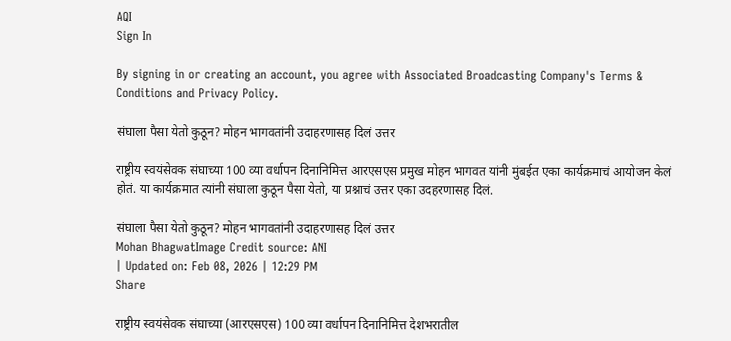AQI
Sign In

By signing in or creating an account, you agree with Associated Broadcasting Company's Terms & Conditions and Privacy Policy.

संघाला पैसा येतो कुठून? मोहन भागवतांनी उदाहरणासह दिलं उत्तर

राष्ट्रीय स्वयंसेवक संघाच्या 100 व्या वर्धापन दिनानिमित्त आरएसएस प्रमुख मोहन भागवत यांनी मुंबईत एका कार्यक्रमाचं आयोजन केलं होतं. या कार्यक्रमात त्यांनी संघाला कुठून पैसा येतो, या प्रश्नाचं उत्तर एका उदहरणासह दिलं.

संघाला पैसा येतो कुठून? मोहन भागवतांनी उदाहरणासह दिलं उत्तर
Mohan BhagwatImage Credit source: ANI
| Updated on: Feb 08, 2026 | 12:29 PM
Share

राष्ट्रीय स्वयंसेवक संघाच्या (आरएसएस) 100 व्या वर्धापन दिनानिमित्त देशभरातील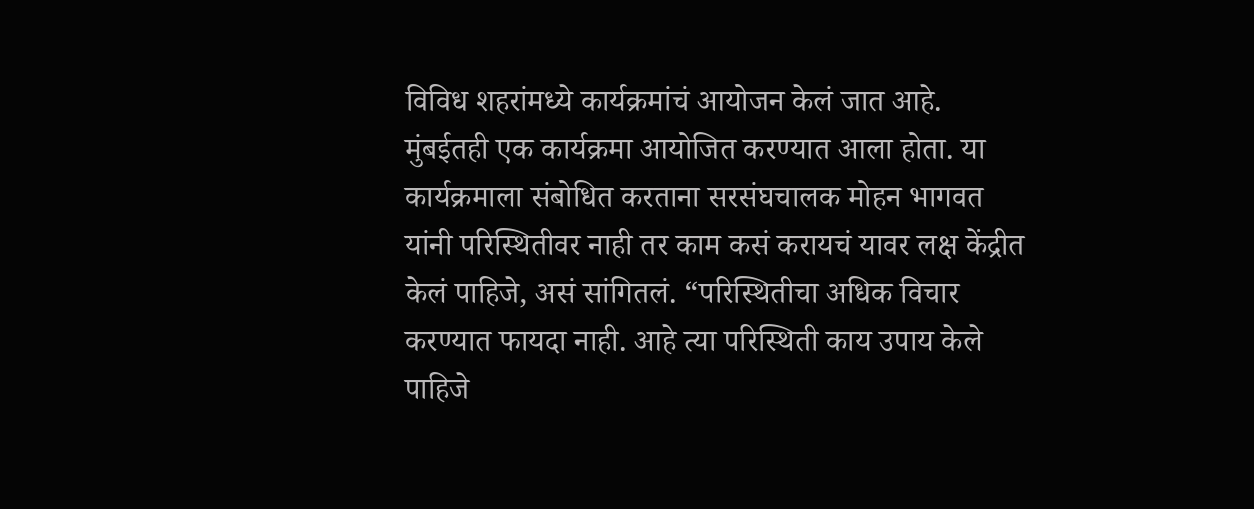विविध शहरांमध्ये कार्यक्रमांचं आयोजन केलं जात आहे. मुंबईतही एक कार्यक्रमा आयोजित करण्यात आला होता. या कार्यक्रमाला संबोधित करताना सरसंघचालक मोहन भागवत यांनी परिस्थितीवर नाही तर काम कसं करायचं यावर लक्ष केंद्रीत केलं पाहिजे, असं सांगितलं. “परिस्थितीचा अधिक विचार करण्यात फायदा नाही. आहे त्या परिस्थिती काय उपाय केले पाहिजे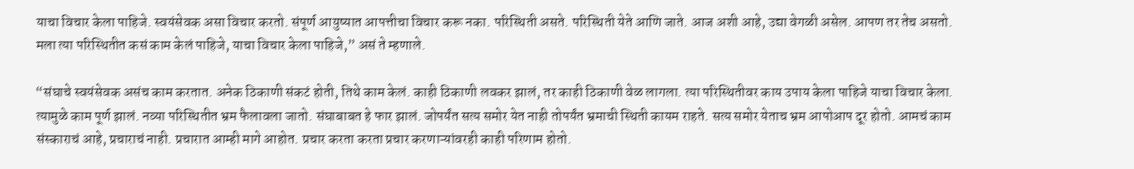याचा विचार केला पाहिजे. स्वयंसेवक असा विचार करतो. संपूर्ण आयुष्यात आपत्तीचा विचार करू नका. परिस्थिती असते. परिस्थिती येते आणि जाते. आज अशी आहे, उद्या वेगळी असेल. आपण तर तेच असतो. मला त्या परिस्थितीत कसं काम केलं पाहिजे, याचा विचार केला पाहिजे,” असं ते म्हणाले.

“संघाचे स्वयंसेवक असंच काम करतात. अनेक ठिकाणी संकटं होती, तिथे काम केलं. काही ठिकाणी लवकर झालं, तर काही ठिकाणी वेळ लागला. त्या परिस्थितीवर काय उपाय केला पाहिजे याचा विचार केला. त्यामुळे काम पूर्ण झालं. नव्या परिस्थितीत भ्रम फैलावला जातो. संघाबाबत हे फार झालं. जोपर्यंत सत्य समोर येत नाही तोपर्यंत भ्रमाची स्थिती कायम राहते. सत्य समोर येताच भ्रम आपोआप दूर होतो. आमचं काम संस्काराचं आहे, प्रचाराचं नाही. प्रचारात आम्ही मागे आहोत. प्रचार करता करता प्रचार करणाऱ्यांवरही काही परिणाम होतो.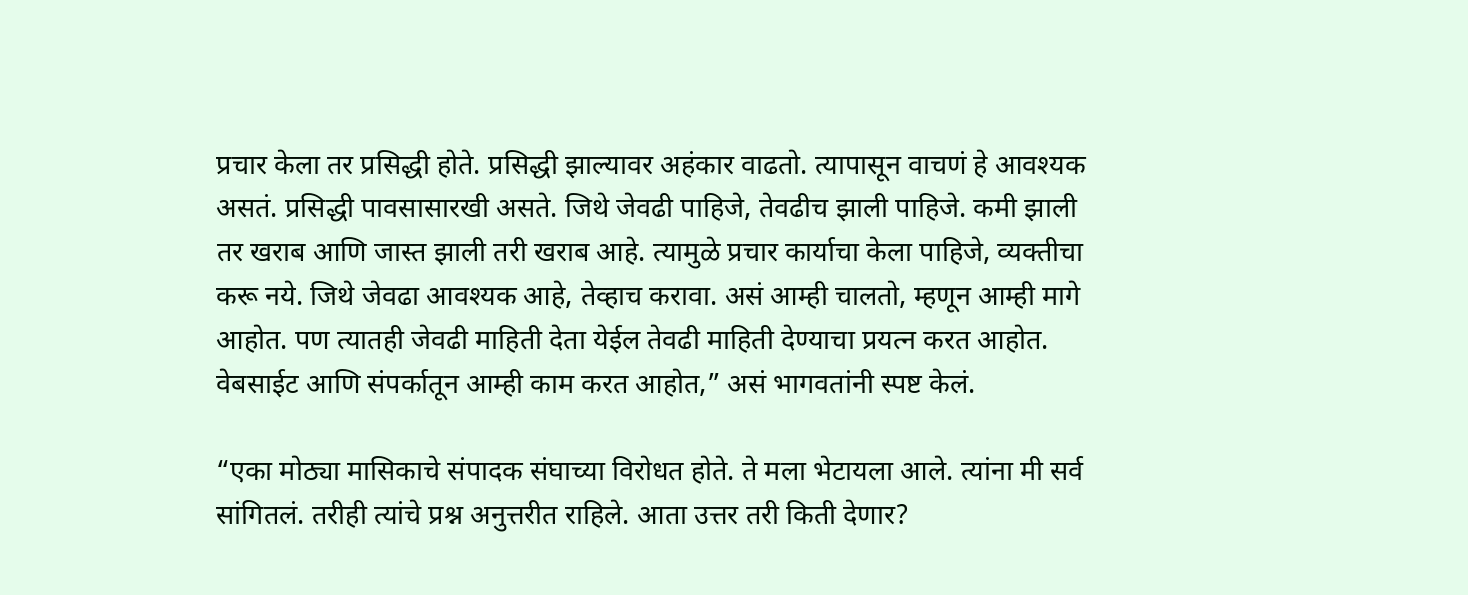प्रचार केला तर प्रसिद्धी होते. प्रसिद्धी झाल्यावर अहंकार वाढतो. त्यापासून वाचणं हे आवश्यक असतं. प्रसिद्धी पावसासारखी असते. जिथे जेवढी पाहिजे, तेवढीच झाली पाहिजे. कमी झाली तर खराब आणि जास्त झाली तरी खराब आहे. त्यामुळे प्रचार कार्याचा केला पाहिजे, व्यक्तीचा करू नये. जिथे जेवढा आवश्यक आहे, तेव्हाच करावा. असं आम्ही चालतो, म्हणून आम्ही मागे आहोत. पण त्यातही जेवढी माहिती देता येईल तेवढी माहिती देण्याचा प्रयत्न करत आहोत. वेबसाईट आणि संपर्कातून आम्ही काम करत आहोत,” असं भागवतांनी स्पष्ट केलं.

“एका मोठ्या मासिकाचे संपादक संघाच्या विरोधत होते. ते मला भेटायला आले. त्यांना मी सर्व सांगितलं. तरीही त्यांचे प्रश्न अनुत्तरीत राहिले. आता उत्तर तरी किती देणार?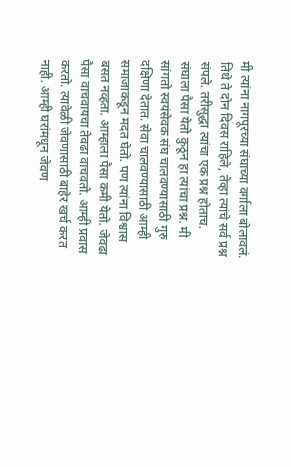मी त्यांना नागपूरच्या संघाच्या वर्गाला बोलावलं. तिथे ते दोन दिवस राहिले, तेव्हा त्यांचे सर्व प्रश्न संपले. तरीसुद्धा त्यांचा एक प्रश्न होताच. संघाला पैसा येतो कुठून हा त्यांचा प्रश्न. मी सांगतो स्वयंसेवक संघ चालवण्यासाठी गुरु दक्षिणा देतात. सेवा चालवण्यासाठी आम्ही समाजाकडून मदत घेतो. पण त्यांना विश्वास बसत नव्हता. आम्हाला पैसा कमी येतो. जेवढा पैसा वाचवायचा तेवढा वाचवतो. आम्ही प्रवास करतो. त्यावेळी जेवणासाठी बाहेर खर्च करत नाही. आम्ही घरांमधून जेवण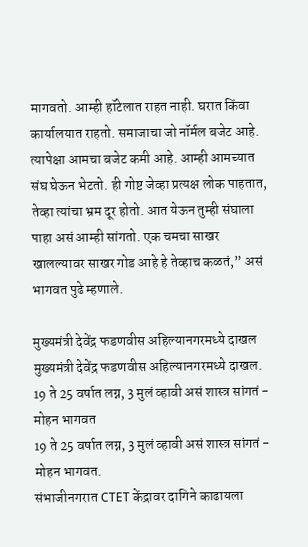मागवतो. आम्ही हॉटेलात राहत नाही. घरात किंवा कार्यालयात राहतो. समाजाचा जो नॉर्मल बजेट आहे. त्यापेक्षा आमचा बजेट कमी आहे. आम्ही आमच्यात संघ घेऊन भेटतो. ही गोष्ट जेव्हा प्रत्यक्ष लोक पाहतात, तेव्हा त्यांचा भ्रम दूर होतो. आत येऊन तुम्ही संघाला पाहा असं आम्ही सांगतो. एक चमचा साखर खालल्यावर साखर गोड आहे हे तेव्हाच कळतं,” असं भागवत पुढे म्हणाले.

मुख्यमंत्री देवेंद्र फडणवीस अहिल्यानगरमध्ये दाखल
मुख्यमंत्री देवेंद्र फडणवीस अहिल्यानगरमध्ये दाखल.
19 ते 25 वर्षात लग्न, 3 मुलं व्हावी असं शास्त्र सांगतं - मोहन भागवत
19 ते 25 वर्षात लग्न, 3 मुलं व्हावी असं शास्त्र सांगतं - मोहन भागवत.
संभाजीनगरात CTET केंद्रावर दागिने काढायला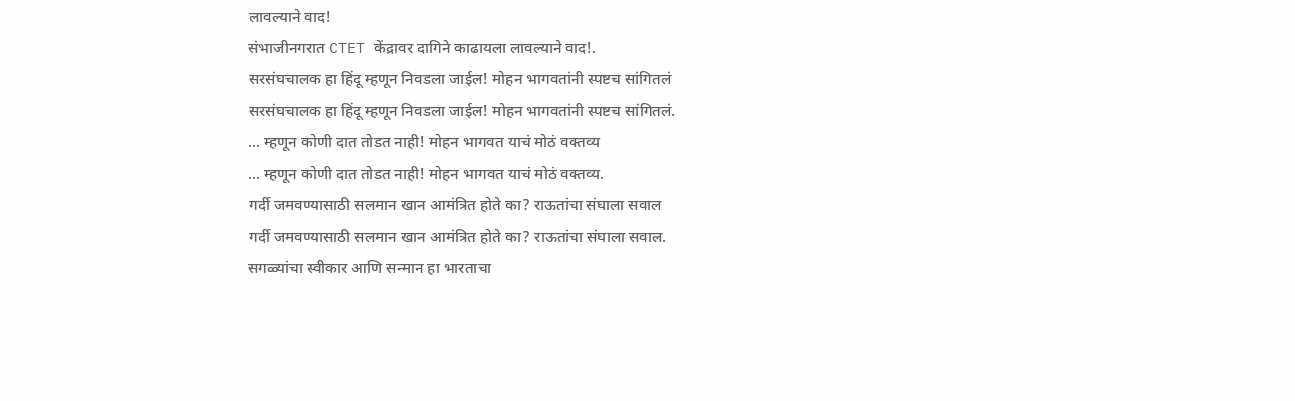लावल्याने वाद!
संभाजीनगरात CTET केंद्रावर दागिने काढायला लावल्याने वाद!.
सरसंघचालक हा हिंदू म्हणून निवडला जाईल! मोहन भागवतांनी स्पष्टच सांगितलं
सरसंघचालक हा हिंदू म्हणून निवडला जाईल! मोहन भागवतांनी स्पष्टच सांगितलं.
... म्हणून कोणी दात तोडत नाही! मोहन भागवत याचं मोठं वक्तव्य
... म्हणून कोणी दात तोडत नाही! मोहन भागवत याचं मोठं वक्तव्य.
गर्दी जमवण्यासाठी सलमान खान आमंत्रित होते का? राऊतांचा संघाला सवाल
गर्दी जमवण्यासाठी सलमान खान आमंत्रित होते का? राऊतांचा संघाला सवाल.
सगळ्यांचा स्वीकार आणि सन्मान हा भारताचा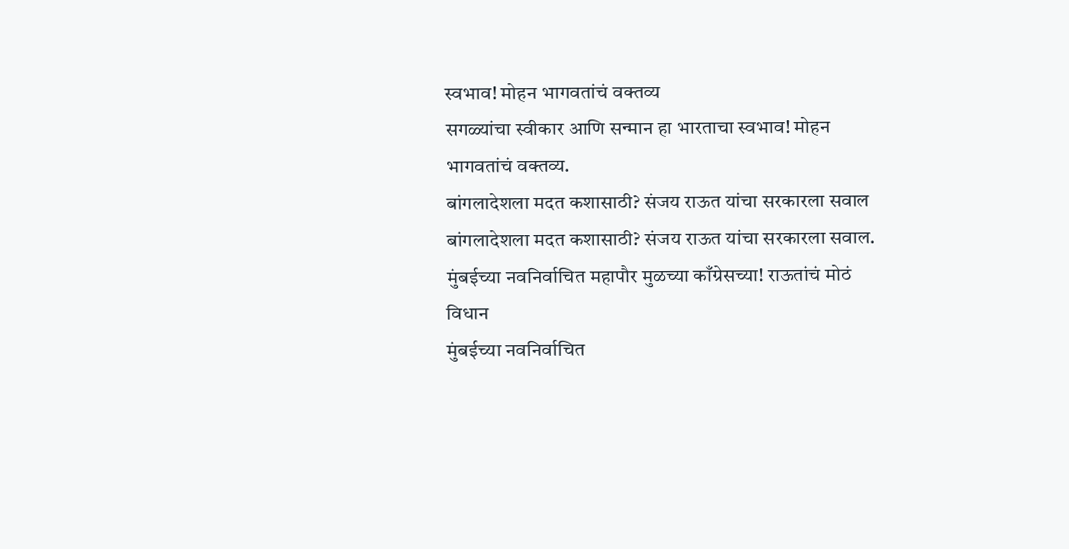स्वभाव! मोहन भागवतांचं वक्तव्य
सगळ्यांचा स्वीकार आणि सन्मान हा भारताचा स्वभाव! मोहन भागवतांचं वक्तव्य.
बांगलादेशला मदत कशासाठी? संजय राऊत यांचा सरकारला सवाल
बांगलादेशला मदत कशासाठी? संजय राऊत यांचा सरकारला सवाल.
मुंबईच्या नवनिर्वाचित महापौर मुळच्या काँग्रेसच्या! राऊतांचं मोठं विधान
मुंबईच्या नवनिर्वाचित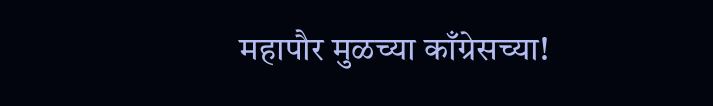महापौर मुळच्या काँग्रेसच्या!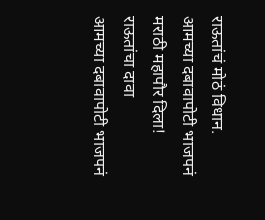राऊतांचं मोठं विधान.
आमच्या दबावापोटी भाजपनं मराठी महापौर दिला! राऊतांचा दावा
आमच्या दबावापोटी भाजपनं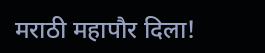मराठी महापौर दिला!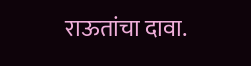राऊतांचा दावा.